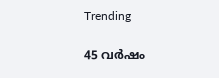Trending

45 വർഷം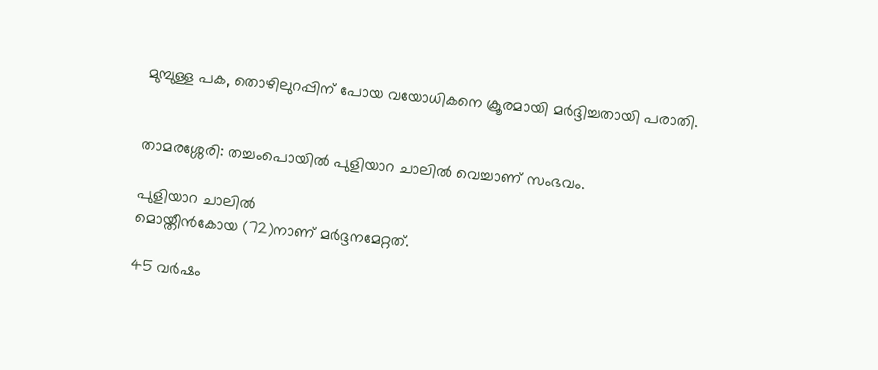മുമ്പുള്ള പക, തൊഴിലുറപ്പിന് പോയ വയോധികനെ ക്രൂരമായി മർദ്ദിച്ചതായി പരാതി.


താമരശ്ശേരി: തച്ചംപൊയിൽ പുളിയാറ ചാലിൽ വെച്ചാണ് സംഭവം.

പുളിയാറ ചാലിൽ
മൊയ്തീൻകോയ (72)നാണ് മർദ്ദനമേറ്റത്.

45 വർഷം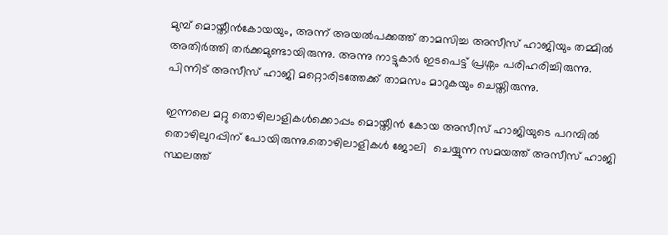മുമ്പ് മൊയ്തീൻകോയയും, അന്ന് അയൽപക്കത്ത് താമസിച്ച അസീസ് ഹാജിയും തമ്മിൽ അതിർത്തി തർക്കമുണ്ടായിരുന്നു. അന്നു നാട്ടുകാർ ഇടപെട്ട് പ്രശ്നം പരിഹരിച്ചിരുന്നു. പിന്നിട് അസീസ് ഹാജി മറ്റൊരിടത്തേക്ക് താമസം മാറുകയും ചെയ്തിരുന്നു.

ഇന്നലെ മറ്റു തൊഴിലാളികൾക്കൊപ്പം മൊയ്തീൻ കോയ അസീസ് ഹാജിയുടെ പറമ്പിൽ തൊഴിലുറപ്പിന് പോയിരുന്നു.തൊഴിലാളികൾ ജോലി  ചെയ്യുന്ന സമയത്ത് അസീസ് ഹാജി സ്ഥലത്ത്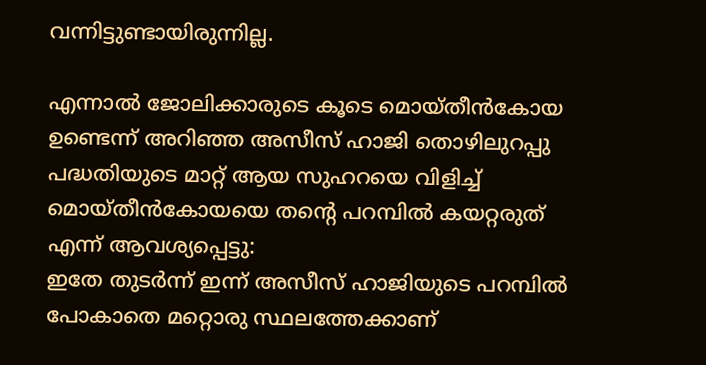വന്നിട്ടുണ്ടായിരുന്നില്ല.

എന്നാൽ ജോലിക്കാരുടെ കൂടെ മൊയ്തീൻകോയ ഉണ്ടെന്ന് അറിഞ്ഞ അസീസ് ഹാജി തൊഴിലുറപ്പു പദ്ധതിയുടെ മാറ്റ് ആയ സുഹറയെ വിളിച്ച് മൊയ്തീൻകോയയെ തൻ്റെ പറമ്പിൽ കയറ്റരുത് എന്ന് ആവശ്യപ്പെട്ടു:
ഇതേ തുടർന്ന് ഇന്ന് അസീസ് ഹാജിയുടെ പറമ്പിൽ പോകാതെ മറ്റൊരു സ്ഥലത്തേക്കാണ്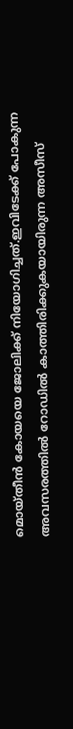മൊയ്തീൻ കോയയെ ജോലിക്ക് നിയോഗിച്ചത്.ഇവിടേക്ക് പോകുന്ന അവസരത്തിൽ റോഡിൽ കാത്തിരിക്കുകയായിരുന്ന അസീസ്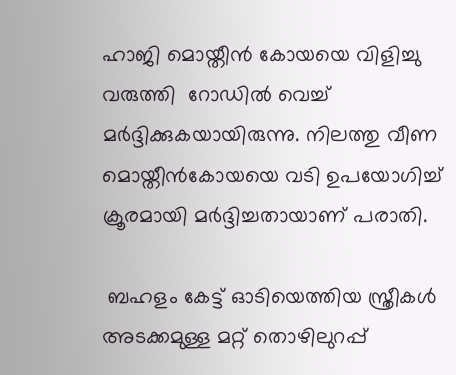ഹാജി മൊയ്തീൻ കോയയെ വിളിച്ചു വരുത്തി  റോഡിൽ വെച്ച് മർദ്ദിക്കുകയായിരുന്നു. നിലത്തു വീണ മൊയ്തീൻകോയയെ വടി ഉപയോഗിച്ച്  ക്രൂരമായി മർദ്ദിച്ചതായാണ് പരാതി.

 ബഹളം കേട്ട് ഓടിയെത്തിയ സ്ത്രീകൾ അടക്കമുള്ള മറ്റ് തൊഴിലുറപ്പ്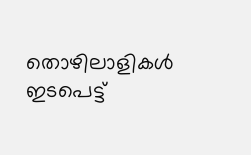തൊഴിലാളികൾ ഇടപെട്ട്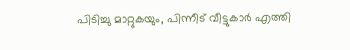പിടിച്ചു മാറ്റുകയും, പിന്നീട് വീട്ടുകാർ എത്തി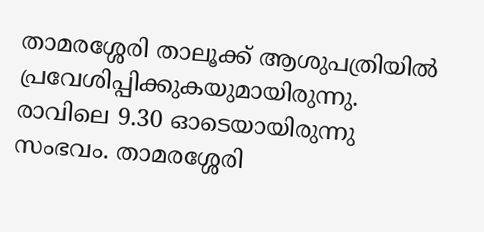താമരശ്ശേരി താലൂക്ക് ആശുപത്രിയിൽ പ്രവേശിപ്പിക്കുകയുമായിരുന്നു.
രാവിലെ 9.30 ഓടെയായിരുന്നു സംഭവം. താമരശ്ശേരി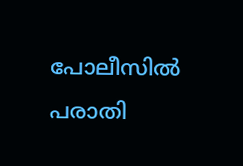പോലീസിൽ പരാതി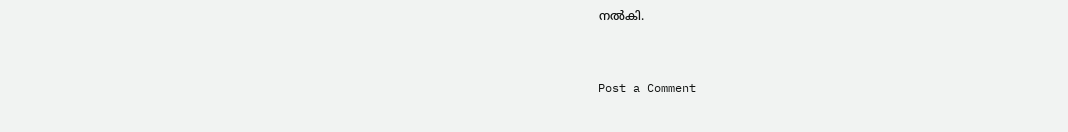നൽകി.


Post a Comment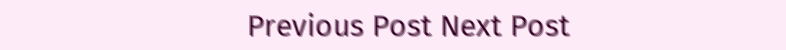Previous Post Next Post